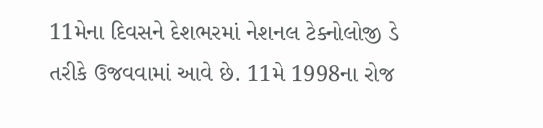11મેના દિવસને દેશભરમાં નેશનલ ટેક્નોલોજી ડે તરીકે ઉજવવામાં આવે છે. 11મે 1998ના રોજ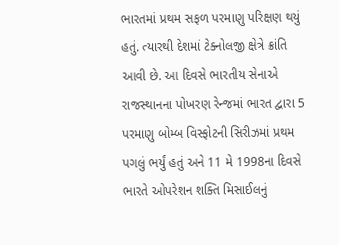ભારતમાં પ્રથમ સફળ પરમાણુ પરિક્ષણ થયું હતું. ત્યારથી દેશમાં ટેક્નોલજી ક્ષેત્રે ક્રાંતિ આવી છે. આ દિવસે ભારતીય સેનાએ રાજસ્થાનના પોખરણ રેન્જમાં ભારત દ્વારા 5 પરમાણુ બોમ્બ વિસ્ફોટની સિરીઝમાં પ્રથમ પગલું ભર્યું હતું અને 11 મે 1998ના દિવસે ભારતે ઓપરેશન શક્તિ મિસાઈલનું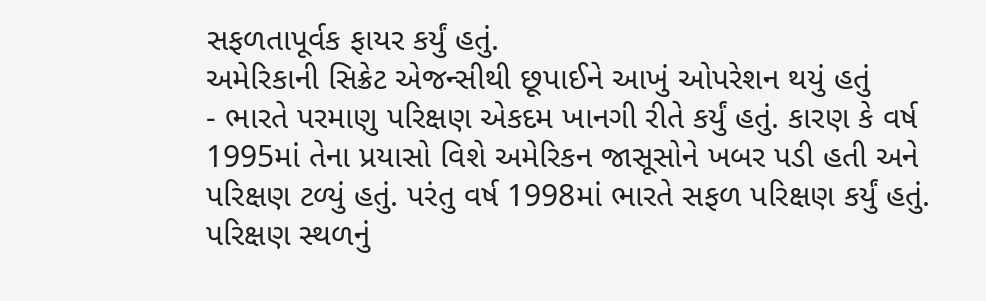સફળતાપૂર્વક ફાયર કર્યું હતું.
અમેરિકાની સિક્રેટ એજન્સીથી છૂપાઈને આખું ઓપરેશન થયું હતું
- ભારતે પરમાણુ પરિક્ષણ એકદમ ખાનગી રીતે કર્યું હતું. કારણ કે વર્ષ 1995માં તેના પ્રયાસો વિશે અમેરિકન જાસૂસોને ખબર પડી હતી અને પરિક્ષણ ટળ્યું હતું. પરંતુ વર્ષ 1998માં ભારતે સફળ પરિક્ષણ કર્યું હતું. પરિક્ષણ સ્થળનું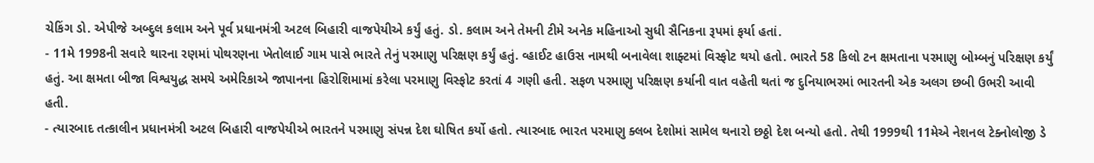ચેકિંગ ડો. એપીજે અબ્દુલ કલામ અને પૂર્વ પ્રધાનમંત્રી અટલ બિહારી વાજપેયીએ કર્યું હતું. ડો. કલામ અને તેમની ટીમે અનેક મહિનાઓ સુધી સૈનિકના રૂપમાં ફર્યા હતાં.
- 11મે 1998ની સવારે થારના રણમાં પોથરણના ખેતોલાઈ ગામ પાસે ભારતે તેનું પરમાણુ પરિક્ષણ કર્યું હતું. વ્હાઈટ હાઉસ નામથી બનાવેલા શાફ્ટમાં વિસ્ફોટ થયો હતો. ભારતે 58 કિલો ટન ક્ષમતાના પરમાણુ બોમ્બનું પરિક્ષણ કર્યું હતું. આ ક્ષમતા બીજા વિશ્વયુદ્ધ સમયે અમેરિકાએ જાપાનના હિરોશિમામાં કરેલા પરમાણુ વિસ્ફોટ કરતાં 4 ગણી હતી. સફળ પરમાણુ પરિક્ષણ કર્યાની વાત વહેતી થતાં જ દુનિયાભરમાં ભારતની એક અલગ છબી ઉભરી આવી હતી.
- ત્યારબાદ તત્કાલીન પ્રધાનમંત્રી અટલ બિહારી વાજપેયીએ ભારતને પરમાણુ સંપન્ન દેશ ઘોષિત કર્યો હતો. ત્યારબાદ ભારત પરમાણુ ક્લબ દેશોમાં સામેલ થનારો છઠ્ઠો દેશ બન્યો હતો. તેથી 1999થી 11મેએ નેશનલ ટેક્નોલોજી ડે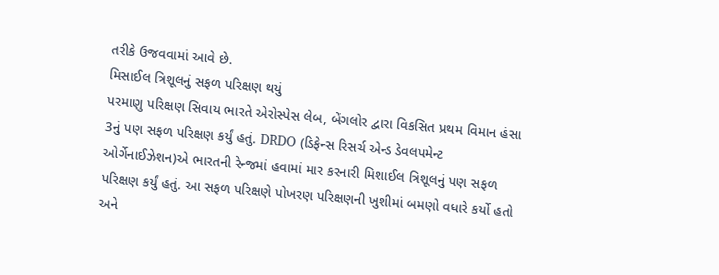તરીકે ઉજવવામાં આવે છે.
મિસાઈલ ત્રિશૂલનું સફળ પરિક્ષણ થયું
પરમાણુ પરિક્ષણ સિવાય ભારતે એરોસ્પેસ લેબ, બેંગલોર દ્વારા વિકસિત પ્રથમ વિમાન હંસા 3નું પણ સફળ પરિક્ષણ કર્યું હતું. DRDO (ડિફેન્સ રિસર્ચ એન્ડ ડેવલપમેન્ટ ઓર્ગેનાઈઝેશન)એ ભારતની રેન્જમાં હવામાં માર કરનારી મિશાઈલ ત્રિશૂલનું પણ સફળ પરિક્ષણ કર્યું હતું. આ સફળ પરિક્ષણે પોખરણ પરિક્ષણની ખુશીમાં બમણો વધારે કર્યો હતો અને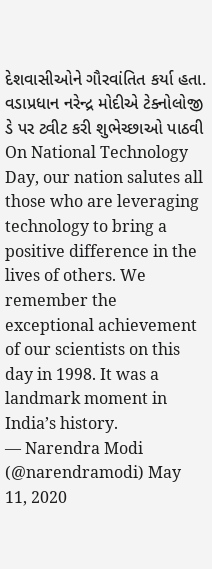દેશવાસીઓને ગૌરવાંતિત કર્યા હતા.
વડાપ્રધાન નરેન્દ્ર મોદીએ ટેક્નોલોજી ડે પર ટ્વીટ કરી શુભેચ્છાઓ પાઠવી
On National Technology Day, our nation salutes all those who are leveraging technology to bring a positive difference in the lives of others. We remember the exceptional achievement of our scientists on this day in 1998. It was a landmark moment in India’s history.
— Narendra Modi (@narendramodi) May 11, 2020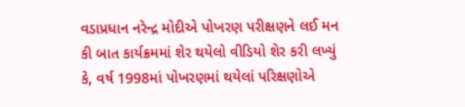વડાપ્રધાન નરેન્દ્ર મોદીએ પોખરણ પરીક્ષણને લઈ મન કી બાત કાર્યક્રમમાં શેર થયેલો વીડિયો શેર કરી લખ્યું કે, વર્ષ 1998માં પોખરણમાં થયેલાં પરિક્ષણોએ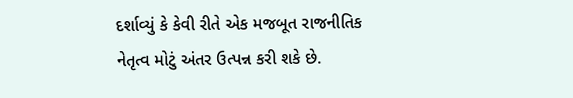દર્શાવ્યું કે કેવી રીતે એક મજબૂત રાજનીતિક નેતૃત્વ મોટું અંતર ઉત્પન્ન કરી શકે છે.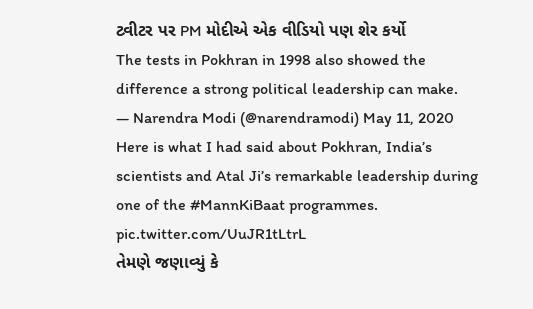ટ્વીટર પર PM મોદીએ એક વીડિયો પણ શેર કર્યો
The tests in Pokhran in 1998 also showed the difference a strong political leadership can make.
— Narendra Modi (@narendramodi) May 11, 2020
Here is what I had said about Pokhran, India’s scientists and Atal Ji’s remarkable leadership during one of the #MannKiBaat programmes. pic.twitter.com/UuJR1tLtrL
તેમણે જણાવ્યું કે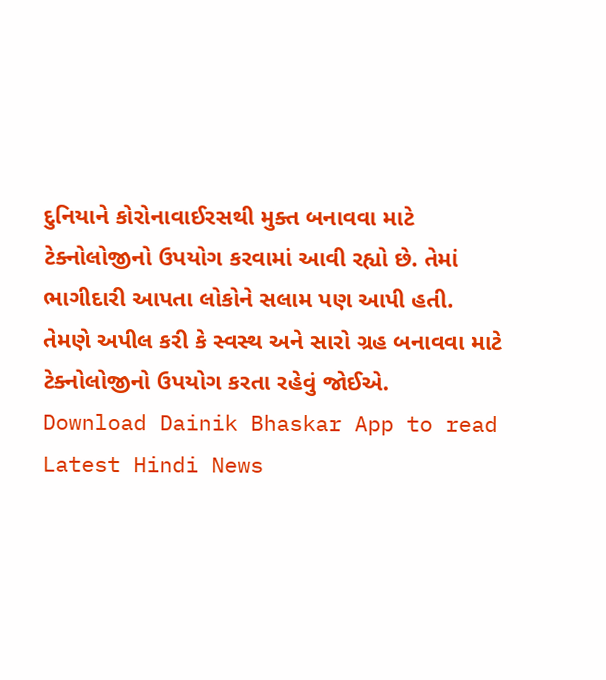દુનિયાને કોરોનાવાઈરસથી મુક્ત બનાવવા માટે ટેક્નોલોજીનો ઉપયોગ કરવામાં આવી રહ્યો છે. તેમાં ભાગીદારી આપતા લોકોને સલામ પણ આપી હતી. તેમણે અપીલ કરી કે સ્વસ્થ અને સારો ગ્રહ બનાવવા માટે ટેક્નોલોજીનો ઉપયોગ કરતા રહેવું જોઈએ.
Download Dainik Bhaskar App to read Latest Hindi News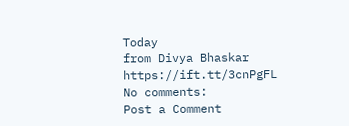Today
from Divya Bhaskar https://ift.tt/3cnPgFL
No comments:
Post a Comment